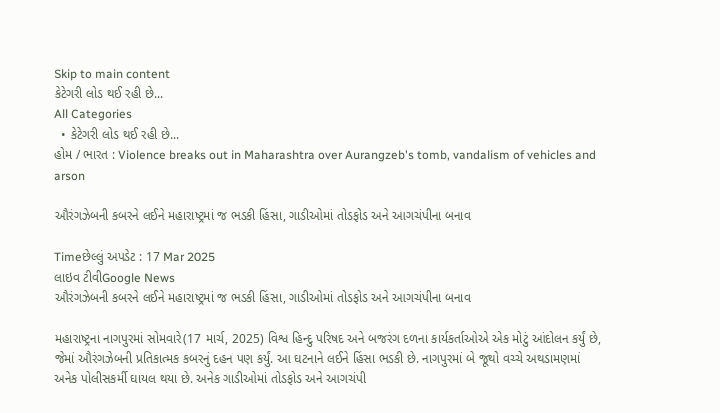Skip to main content
કેટેગરી લોડ થઈ રહી છે...
All Categories
  • કેટેગરી લોડ થઈ રહી છે...
હોમ / ભારત : Violence breaks out in Maharashtra over Aurangzeb's tomb, vandalism of vehicles and arson

ઔરંગઝેબની કબરને લઈને મહારાષ્ટ્રમાં જ ભડકી હિંસા, ગાડીઓમાં તોડફોડ અને આગચંપીના બનાવ

Timeછેલ્લું અપડેટ : 17 Mar 2025
લાઇવ ટીવીGoogle News
ઔરંગઝેબની કબરને લઈને મહારાષ્ટ્રમાં જ ભડકી હિંસા, ગાડીઓમાં તોડફોડ અને આગચંપીના બનાવ

મહારાષ્ટ્રના નાગપુરમાં સોમવારે(17 માર્ચ, 2025) વિશ્વ હિન્દુ પરિષદ અને બજરંગ દળના કાર્યકર્તાઓએ એક મોટું આંદોલન કર્યું છે, જેમાં ઔરંગઝેબની પ્રતિકાત્મક કબરનું દહન પણ કર્યું. આ ઘટનાને લઈને હિંસા ભડકી છે. નાગપુરમાં બે જૂથો વચ્ચે અથડામણમાં અનેક પોલીસકર્મી ઘાયલ થયા છે. અનેક ગાડીઓમાં તોડફોડ અને આગચંપી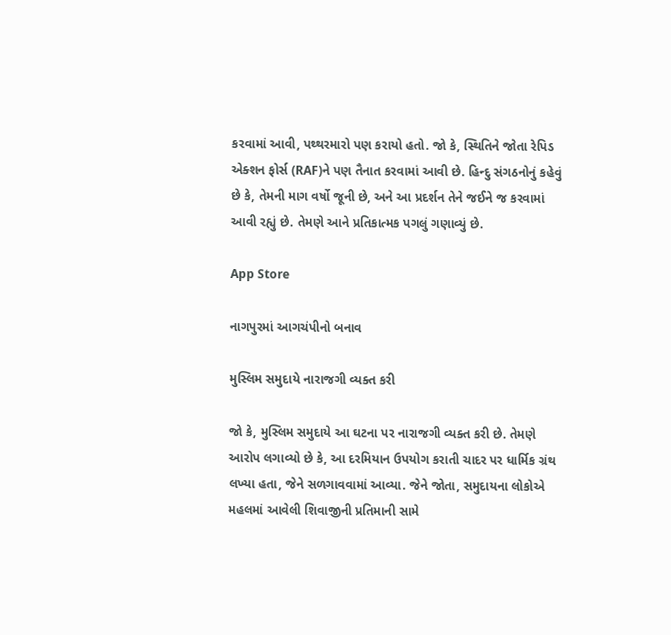કરવામાં આવી, પથ્થરમારો પણ કરાયો હતો. જો કે, સ્થિતિને જોતા રેપિડ એક્શન ફોર્સ (RAF)ને પણ તૈનાત કરવામાં આવી છે. હિન્દુ સંગઠનોનું કહેવું છે કે, તેમની માગ વર્ષો જૂની છે, અને આ પ્રદર્શન તેને જઈને જ કરવામાં આવી રહ્યું છે. તેમણે આને પ્રતિકાત્મક પગલું ગણાવ્યું છે.

App Store

નાગપુરમાં આગચંપીનો બનાવ

મુસ્લિમ સમુદાયે નારાજગી વ્યક્ત કરી

જો કે, મુસ્લિમ સમુદાયે આ ઘટના પર નારાજગી વ્યક્ત કરી છે. તેમણે આરોપ લગાવ્યો છે કે, આ દરમિયાન ઉપયોગ કરાતી ચાદર પર ધાર્મિક ગ્રંથ લખ્યા હતા, જેને સળગાવવામાં આવ્યા. જેને જોતા, સમુદાયના લોકોએ મહલમાં આવેલી શિવાજીની પ્રતિમાની સામે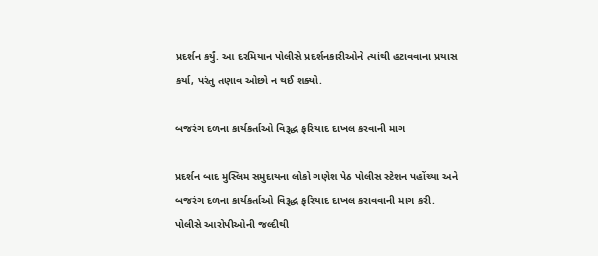પ્રદર્શન કર્યું. આ દરમિયાન પોલીસે પ્રદર્શનકારીઓને ત્યાંથી હટાવવાના પ્રયાસ કર્યા, પરંતુ તણાવ ઓછો ન થઈ શક્યો.

બજરંગ દળના કાર્યકર્તાઓ વિરૂદ્ધ ફરિયાદ દાખલ કરવાની માગ

પ્રદર્શન બાદ મુસ્લિમ સમુદાયના લોકો ગણેશ પેઠ પોલીસ સ્ટેશન પહોંચ્યા અને બજરંગ દળના કાર્યકર્તાઓ વિરૂદ્ધ ફરિયાદ દાખલ કરાવવાની માગ કરી. પોલીસે આરોપીઓની જલ્દીથી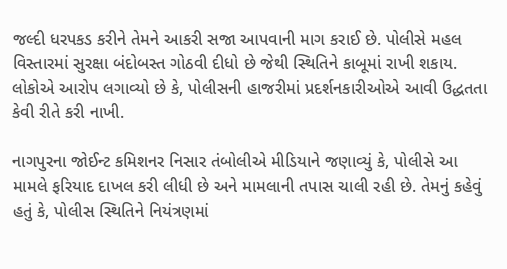જલ્દી ધરપકડ કરીને તેમને આકરી સજા આપવાની માગ કરાઈ છે. પોલીસે મહલ વિસ્તારમાં સુરક્ષા બંદોબસ્ત ગોઠવી દીધો છે જેથી સ્થિતિને કાબૂમાં રાખી શકાય. લોકોએ આરોપ લગાવ્યો છે કે, પોલીસની હાજરીમાં પ્રદર્શનકારીઓએ આવી ઉદ્ધતતા કેવી રીતે કરી નાખી.

નાગપુરના જોઈન્ટ કમિશનર નિસાર તંબોલીએ મીડિયાને જણાવ્યું કે, પોલીસે આ મામલે ફરિયાદ દાખલ કરી લીધી છે અને મામલાની તપાસ ચાલી રહી છે. તેમનું કહેવું હતું કે, પોલીસ સ્થિતિને નિયંત્રણમાં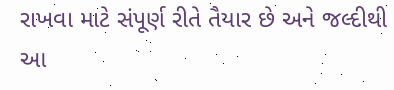રાખવા માટે સંપૂર્ણ રીતે તૈયાર છે અને જલ્દીથી આ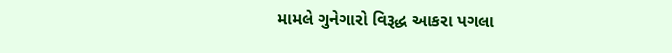મામલે ગુનેગારો વિરૂદ્ધ આકરા પગલા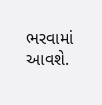ભરવામાં આવશે.